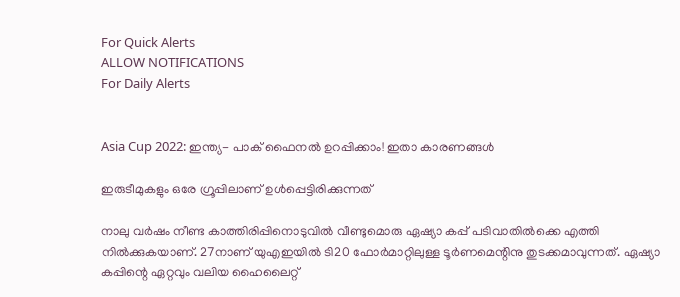For Quick Alerts
ALLOW NOTIFICATIONS
For Daily Alerts


Asia Cup 2022: ഇന്ത്യ- പാക് ഫൈനല്‍ ഉറപ്പിക്കാം! ഇതാ കാരണങ്ങള്‍

ഇരുടീമുകളും ഒരേ ഗ്രൂപ്പിലാണ് ഉള്‍പ്പെട്ടിരിക്കുന്നത്

നാലു വര്‍ഷം നീണ്ട കാത്തിരിപ്പിനൊടുവില്‍ വീണ്ടുമൊരു ഏഷ്യാ കപ്പ് പടിവാതില്‍ക്കെ എത്തി നില്‍ക്കുകയാണ്. 27നാണ് യുഎഇയില്‍ ടി20 ഫോര്‍മാറ്റിലുള്ള ടൂര്‍ണമെന്റിനു തുടക്കമാവുന്നത്. ഏഷ്യാ കപ്പിന്റെ ഏറ്റവും വലിയ ഹൈലൈറ്റ്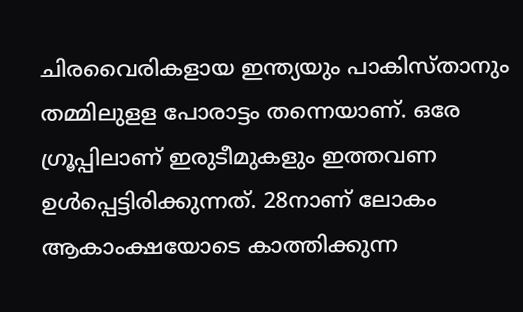ചിരവൈരികളായ ഇന്ത്യയും പാകിസ്താനും തമ്മിലുളള പോരാട്ടം തന്നെയാണ്. ഒരേ ഗ്രൂപ്പിലാണ് ഇരുടീമുകളും ഇത്തവണ ഉള്‍പ്പെട്ടിരിക്കുന്നത്. 28നാണ് ലോകം ആകാംക്ഷയോടെ കാത്തിക്കുന്ന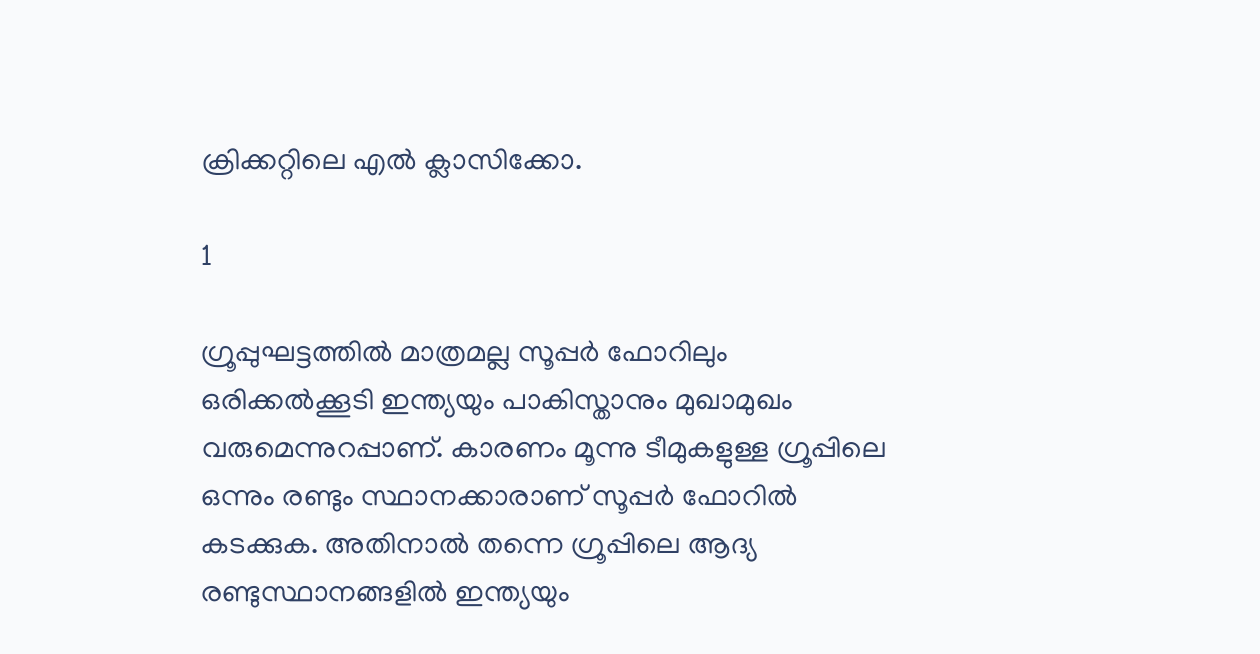ക്രിക്കറ്റിലെ എല്‍ ക്ലാസിക്കോ.

1

ഗ്രൂപ്പുഘട്ടത്തില്‍ മാത്രമല്ല സൂപ്പര്‍ ഫോറിലും ഒരിക്കല്‍ക്കൂടി ഇന്ത്യയും പാകിസ്താനും മുഖാമുഖം വരുമെന്നുറപ്പാണ്. കാരണം മൂന്നു ടീമുകളുള്ള ഗ്രൂപ്പിലെ ഒന്നും രണ്ടും സ്ഥാനക്കാരാണ് സൂപ്പര്‍ ഫോറില്‍ കടക്കുക. അതിനാല്‍ തന്നെ ഗ്രൂപ്പിലെ ആദ്യ രണ്ടുസ്ഥാനങ്ങളില്‍ ഇന്ത്യയും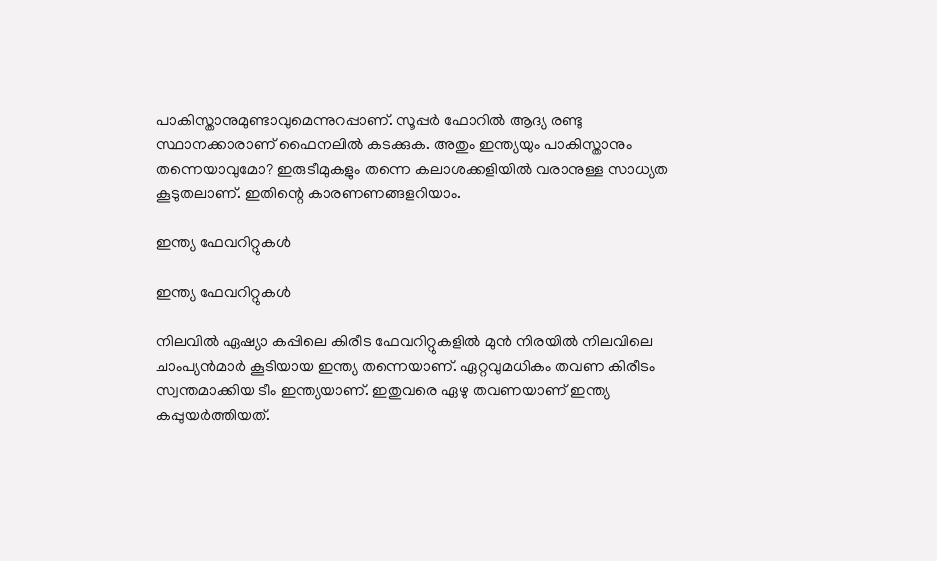പാകിസ്താനുമുണ്ടാവുമെന്നുറപ്പാണ്. സൂപ്പര്‍ ഫോറില്‍ ആദ്യ രണ്ടു സ്ഥാനക്കാരാണ് ഫൈനലില്‍ കടക്കുക. അതും ഇന്ത്യയും പാകിസ്താനും തന്നെയാവുമോ? ഇരുടീമുകളും തന്നെ കലാശക്കളിയില്‍ വരാനുള്ള സാധ്യത കൂടുതലാണ്. ഇതിന്റെ കാരണണങ്ങളറിയാം.

ഇന്ത്യ ഫേവറിറ്റുകള്‍

ഇന്ത്യ ഫേവറിറ്റുകള്‍

നിലവില്‍ ഏഷ്യാ കപ്പിലെ കിരീട ഫേവറിറ്റുകളില്‍ മുന്‍ നിരയില്‍ നിലവിലെ ചാംപ്യന്‍മാര്‍ കൂടിയായ ഇന്ത്യ തന്നെയാണ്. ഏറ്റവുമധികം തവണ കിരീടം സ്വന്തമാക്കിയ ടീം ഇന്ത്യയാണ്. ഇതുവരെ ഏഴു തവണയാണ് ഇന്ത്യ കപ്പുയര്‍ത്തിയത്.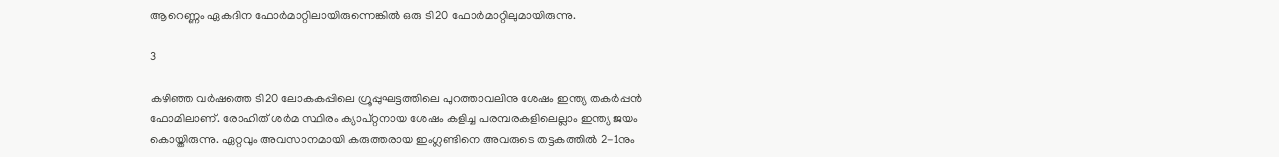ആറെണ്ണം ഏകദിന ഫോര്‍മാറ്റിലായിരുന്നെങ്കില്‍ ഒരു ടി20 ഫോര്‍മാറ്റിലുമായിരുന്നു.

3

കഴിഞ്ഞ വര്‍ഷത്തെ ടി20 ലോകകപ്പിലെ ഗ്രൂപ്പുഘട്ടത്തിലെ പുറത്താവലിനു ശേഷം ഇന്ത്യ തകര്‍പ്പന്‍ ഫോമിലാണ്. രോഹിത് ശര്‍മ സ്ഥിരം ക്യാപ്റ്റനായ ശേഷം കളിച്ച പരമ്പരകളിലെല്ലാം ഇന്ത്യ ജയം കൊയ്തിരുന്നു. ഏറ്റവും അവസാനമായി കരുത്തരായ ഇംഗ്ലണ്ടിനെ അവരുടെ തട്ടകത്തില്‍ 2-1നും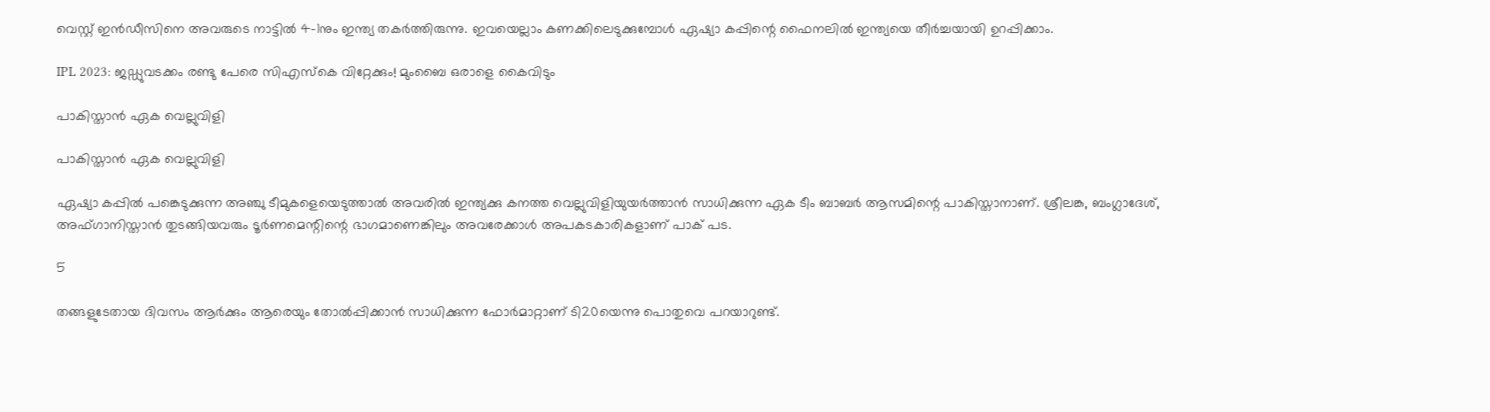വെസ്റ്റ് ഇന്‍ഡീസിനെ അവരുടെ നാട്ടില്‍ 4-1നും ഇന്ത്യ തകര്‍ത്തിരുന്നു. ഇവയെല്ലാം കണക്കിലെടുക്കുമ്പോള്‍ ഏഷ്യാ കപ്പിന്റെ ഫൈനലില്‍ ഇന്ത്യയെ തീര്‍ച്ചയായി ഉറപ്പിക്കാം.

IPL 2023: ജഡ്ഡുവടക്കം രണ്ടു പേരെ സിഎസ്‌കെ വിറ്റേക്കും! മുംബൈ ഒരാളെ കൈവിടും

പാകിസ്താന്‍ ഏക വെല്ലുവിളി

പാകിസ്താന്‍ ഏക വെല്ലുവിളി

ഏഷ്യാ കപ്പില്‍ പങ്കെടുക്കുന്ന അഞ്ചു ടീമുകളെയെടുത്താല്‍ അവരില്‍ ഇന്ത്യക്കു കനത്ത വെല്ലുവിളിയുയര്‍ത്താന്‍ സാധിക്കുന്ന ഏക ടീം ബാബര്‍ ആസമിന്റെ പാകിസ്താനാണ്. ശ്രീലങ്ക, ബംഗ്ലാദേശ്, അഫ്ഗാനിസ്താന്‍ തുടങ്ങിയവരും ടൂര്‍ണമെന്റിന്റെ ഭാഗമാണെങ്കിലും അവരേക്കാള്‍ അപകടകാരികളാണ് പാക് പട.

5

തങ്ങളുടേതായ ദിവസം ആര്‍ക്കും ആരെയും തോല്‍പ്പിക്കാന്‍ സാധിക്കുന്ന ഫോര്‍മാറ്റാണ് ടി20യെന്നു പൊതുവെ പറയാറുണ്ട്.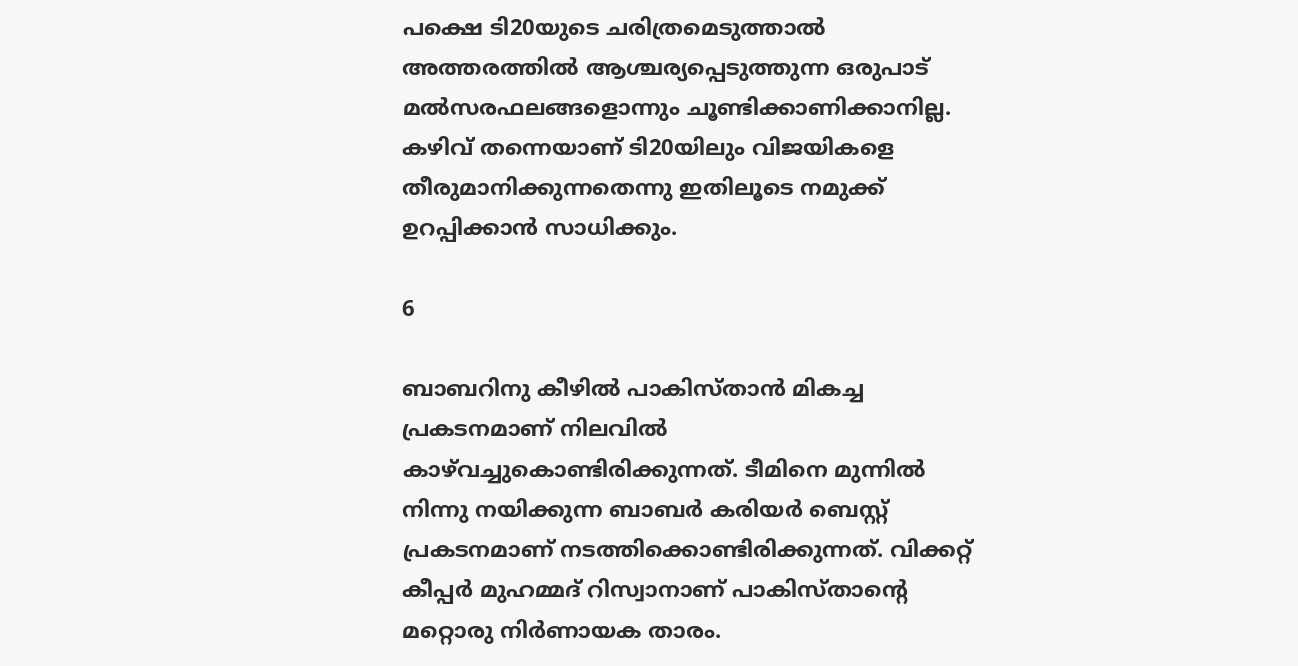പക്ഷെ ടി20യുടെ ചരിത്രമെടുത്താല്‍ അത്തരത്തില്‍ ആശ്ചര്യപ്പെടുത്തുന്ന ഒരുപാട് മല്‍സരഫലങ്ങളൊന്നും ചൂണ്ടിക്കാണിക്കാനില്ല. കഴിവ് തന്നെയാണ് ടി20യിലും വിജയികളെ തീരുമാനിക്കുന്നതെന്നു ഇതിലൂടെ നമുക്ക് ഉറപ്പിക്കാന്‍ സാധിക്കും.

6

ബാബറിനു കീഴില്‍ പാകിസ്താന്‍ മികച്ച പ്രകടനമാണ് നിലവില്‍ കാഴ്‌വച്ചുകൊണ്ടിരിക്കുന്നത്. ടീമിനെ മുന്നില്‍ നിന്നു നയിക്കുന്ന ബാബര്‍ കരിയര്‍ ബെസ്റ്റ് പ്രകടനമാണ് നടത്തിക്കൊണ്ടിരിക്കുന്നത്. വിക്കറ്റ് കീപ്പര്‍ മുഹമ്മദ് റിസ്വാനാണ് പാകിസ്താന്റെ മറ്റൊരു നിര്‍ണായക താരം.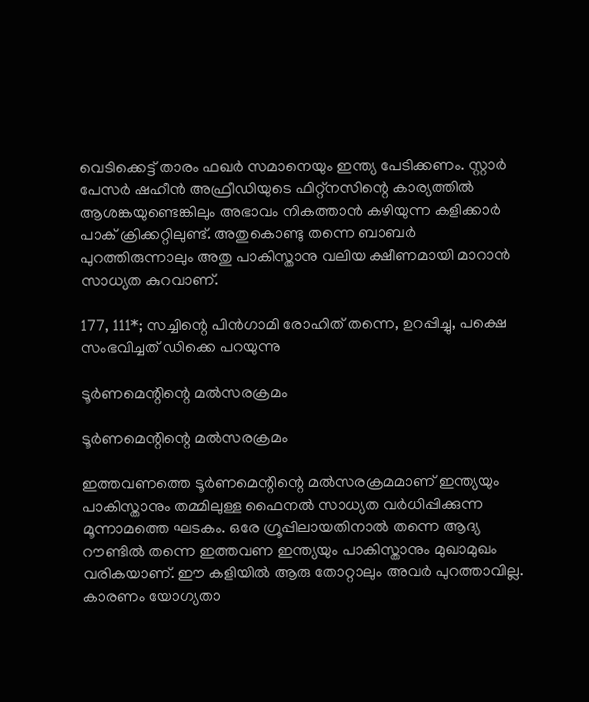വെടിക്കെട്ട് താരം ഫഖര്‍ സമാനെയും ഇന്ത്യ പേടിക്കണം. സ്റ്റാര്‍ പേസര്‍ ഷഹീന്‍ അഫ്രീഡിയുടെ ഫിറ്റ്‌നസിന്റെ കാര്യത്തില്‍ ആശങ്കയുണ്ടെങ്കിലും അഭാവം നികത്താന്‍ കഴിയുന്ന കളിക്കാര്‍ പാക് ക്രിക്കറ്റിലുണ്ട്. അതുകൊണ്ടു തന്നെ ബാബര്‍ പുറത്തിരുന്നാലും അതു പാകിസ്താനു വലിയ ക്ഷീണമായി മാറാന്‍ സാധ്യത കുറവാണ്.

177, 111*; സച്ചിന്റെ പിന്‍ഗാമി രോഹിത് തന്നെ, ഉറപ്പിച്ചു, പക്ഷെ സംഭവിച്ചത് ഡിക്കെ പറയുന്നു

ടൂര്‍ണമെന്റിന്റെ മല്‍സരക്രമം

ടൂര്‍ണമെന്റിന്റെ മല്‍സരക്രമം

ഇത്തവണത്തെ ടൂര്‍ണമെന്റിന്റെ മല്‍സരക്രമമാണ് ഇന്ത്യയും പാകിസ്താനും തമ്മിലുള്ള ഫൈനല്‍ സാധ്യത വര്‍ധിപ്പിക്കുന്ന മൂന്നാമത്തെ ഘടകം. ഒരേ ഗ്രൂപ്പിലായതിനാല്‍ തന്നെ ആദ്യ റൗണ്ടില്‍ തന്നെ ഇത്തവണ ഇന്ത്യയും പാകിസ്താനും മുഖാമുഖം വരികയാണ്. ഈ കളിയില്‍ ആരു തോറ്റാലും അവര്‍ പുറത്താവില്ല. കാരണം യോഗ്യതാ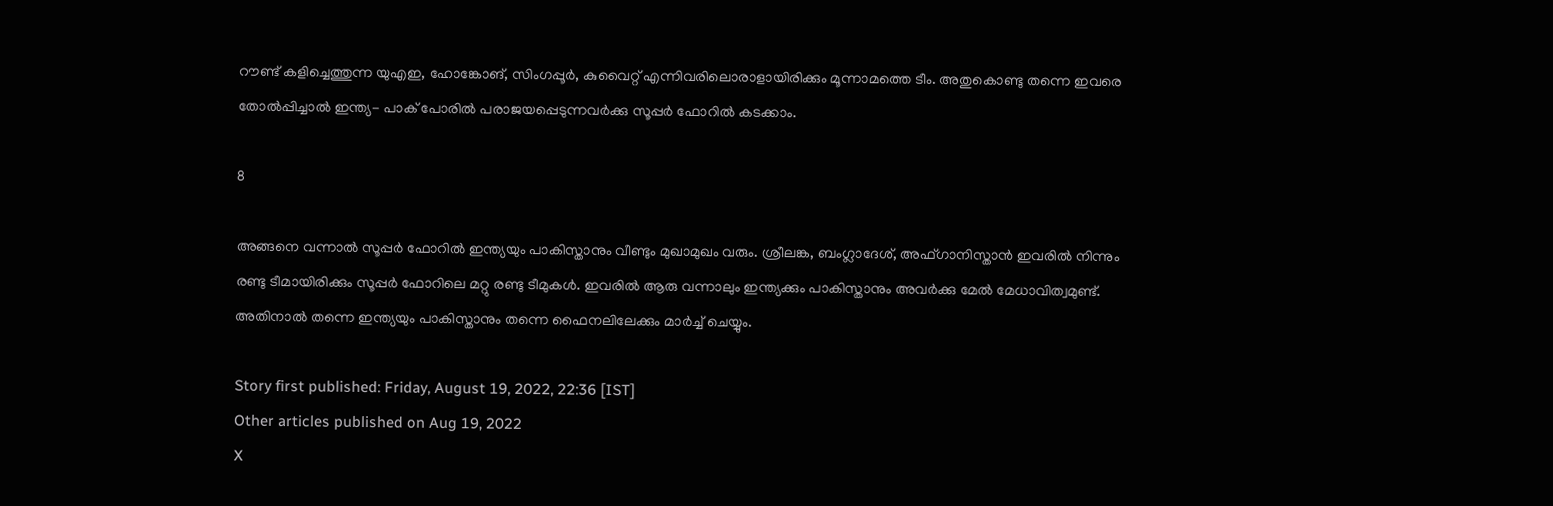റൗണ്ട് കളിച്ചെത്തുന്ന യുഎഇ, ഹോങ്കോങ്, സിംഗപ്പൂര്‍, കുവൈറ്റ് എന്നിവരിലൊരാളായിരിക്കും മൂന്നാമത്തെ ടീം. അതുകൊണ്ടു തന്നെ ഇവരെ തോല്‍പ്പിച്ചാല്‍ ഇന്ത്യ- പാക് പോരില്‍ പരാജയപ്പെടുന്നവര്‍ക്കു സൂപ്പര്‍ ഫോറില്‍ കടക്കാം.

8

അങ്ങനെ വന്നാല്‍ സൂപ്പര്‍ ഫോറില്‍ ഇന്ത്യയും പാകിസ്താനും വീണ്ടും മുഖാമുഖം വരും. ശ്രീലങ്ക, ബംഗ്ലാദേശ്, അഫ്ഗാനിസ്താന്‍ ഇവരില്‍ നിന്നും രണ്ടു ടീമായിരിക്കും സൂപ്പര്‍ ഫോറിലെ മറ്റു രണ്ടു ടീമുകള്‍. ഇവരില്‍ ആരു വന്നാലും ഇന്ത്യക്കും പാകിസ്താനും അവര്‍ക്കു മേല്‍ മേധാവിത്വമുണ്ട്. അതിനാല്‍ തന്നെ ഇന്ത്യയും പാകിസ്താനും തന്നെ ഫൈനലിലേക്കും മാര്‍ച്ച് ചെയ്യും.

Story first published: Friday, August 19, 2022, 22:36 [IST]
Other articles published on Aug 19, 2022
X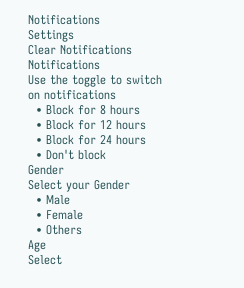Notifications
Settings
Clear Notifications
Notifications
Use the toggle to switch on notifications
  • Block for 8 hours
  • Block for 12 hours
  • Block for 24 hours
  • Don't block
Gender
Select your Gender
  • Male
  • Female
  • Others
Age
Select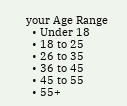your Age Range
  • Under 18
  • 18 to 25
  • 26 to 35
  • 36 to 45
  • 45 to 55
  • 55+